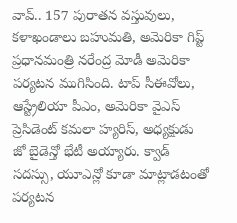వావ్.. 157 పురాతన వస్తువులు, కళాఖండాలు బహుమతి, అమెరికా గిప్ట్
ప్రధానమంత్రి నరేంద్ర మోడీ అమెరికా పర్యటన ముగిసింది. టాప్ సీఈవోలు, ఆస్ట్రేలియా పీఎం, అమెరికా వైఎస్ ప్రెసిడెంట్ కమలా హ్యరిస్, అధ్యక్షుడు జో బైడెన్తో భేటీ అయ్యారు. క్వాడ్ సదస్సు, యూఎన్లో కూడా మాట్లాడటంతో పర్యటన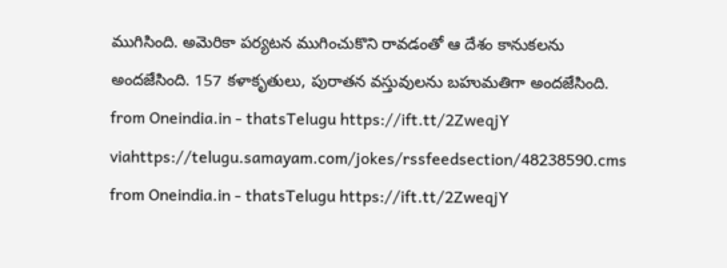ముగిసింది. అమెరికా పర్యటన ముగించుకొని రావడంతో ఆ దేశం కానుకలను అందజేసింది. 157 కళాకృతులు, పురాతన వస్తువులను బహుమతిగా అందజేసింది.
from Oneindia.in - thatsTelugu https://ift.tt/2ZweqjY
viahttps://telugu.samayam.com/jokes/rssfeedsection/48238590.cms
from Oneindia.in - thatsTelugu https://ift.tt/2ZweqjY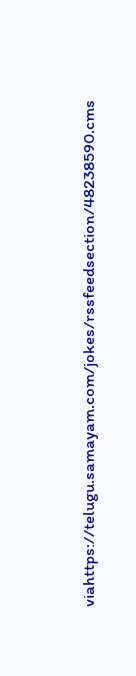viahttps://telugu.samayam.com/jokes/rssfeedsection/48238590.cms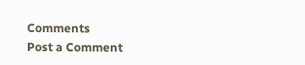Comments
Post a Comment